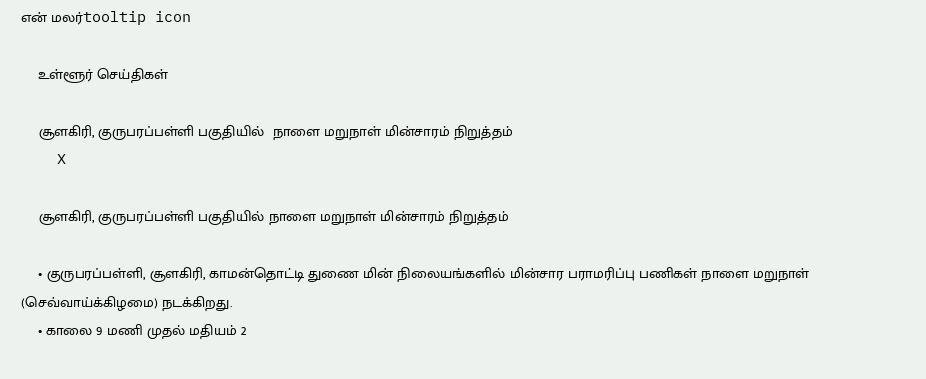என் மலர்tooltip icon

    உள்ளூர் செய்திகள்

    சூளகிரி, குருபரப்பள்ளி பகுதியில்  நாளை மறுநாள் மின்சாரம் நிறுத்தம்
    X

    சூளகிரி, குருபரப்பள்ளி பகுதியில் நாளை மறுநாள் மின்சாரம் நிறுத்தம்

    • குருபரப்பள்ளி, சூளகிரி, காமன்தொட்டி துணை மின் நிலையங்களில் மின்சார பராமரிப்பு பணிகள் நாளை மறுநாள் (செவ்வாய்க்கிழமை) நடக்கிறது.
    • காலை 9 மணி முதல் மதியம் 2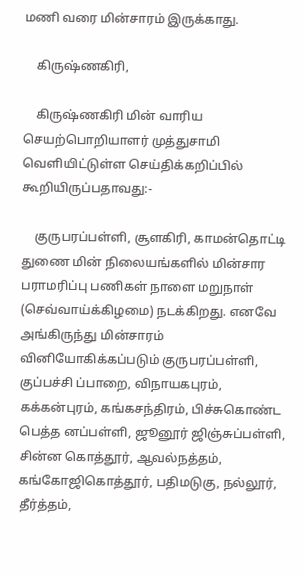மணி வரை மின்சாரம் இருக்காது.

    கிருஷ்ணகிரி,

    கிருஷ்ணகிரி மின் வாரிய செயற்பொறியாளர் முத்துசாமி வெளியிட்டுள்ள செய்திக்கறிப்பில் கூறியிருப்பதாவது:-

    குருபரப்பள்ளி, சூளகிரி, காமன்தொட்டி துணை மின் நிலையங்களில் மின்சார பராமரிப்பு பணிகள் நாளை மறுநாள் (செவ்வாய்க்கிழமை) நடக்கிறது. எனவே அங்கிருந்து மின்சாரம் வினியோகிக்கப்படும் குருபரப்பள்ளி, குப்பச்சி ப்பாறை, விநாயகபுரம், கக்கன்புரம், கங்கசந்திரம், பிச்சுகொண்ட பெத்த னப்பள்ளி, ஜூனூர் ஜிஞ்சுப்பள்ளி, சின்ன கொத்தூர், ஆவல்நத்தம், கங்கோஜிகொத்தூர், பதிமடுகு, நல்லூர், தீர்த்தம்,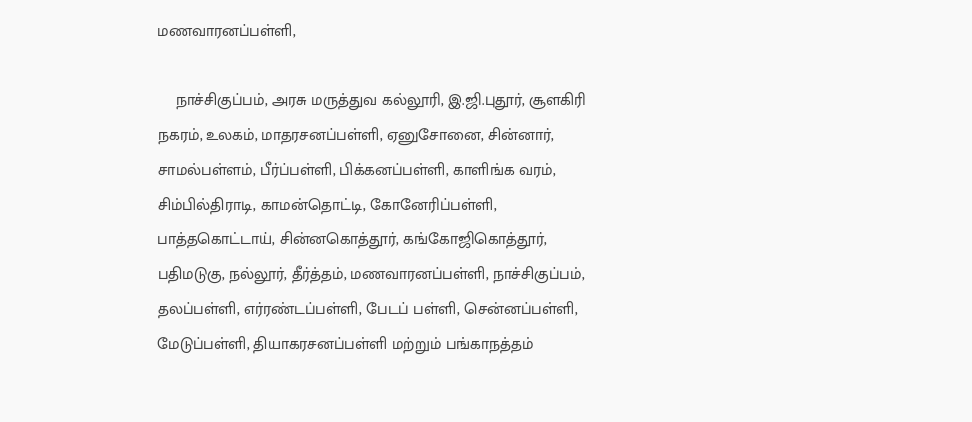மணவாரனப்பள்ளி,

    நாச்சிகுப்பம், அரசு மருத்துவ கல்லூரி, இ.ஜி.புதூர், சூளகிரி நகரம், உலகம், மாதரசனப்பள்ளி, ஏனுசோனை, சின்னார், சாமல்பள்ளம், பீர்ப்பள்ளி, பிக்கனப்பள்ளி, காளிங்க வரம், சிம்பில்திராடி, காமன்தொட்டி, கோனேரிப்பள்ளி, பாத்தகொட்டாய், சின்னகொத்தூர், கங்கோஜிகொத்தூர், பதிமடுகு, நல்லூர், தீர்த்தம், மணவாரனப்பள்ளி, நாச்சிகுப்பம், தலப்பள்ளி, எர்ரண்டப்பள்ளி, பேடப் பள்ளி, சென்னப்பள்ளி, மேடுப்பள்ளி, தியாகரசனப்பள்ளி மற்றும் பங்காநத்தம்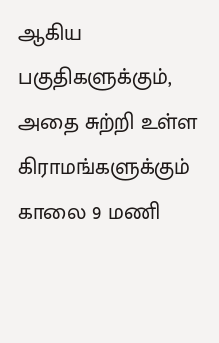ஆகிய பகுதிகளுக்கும், அதை சுற்றி உள்ள கிராமங்களுக்கும் காலை 9 மணி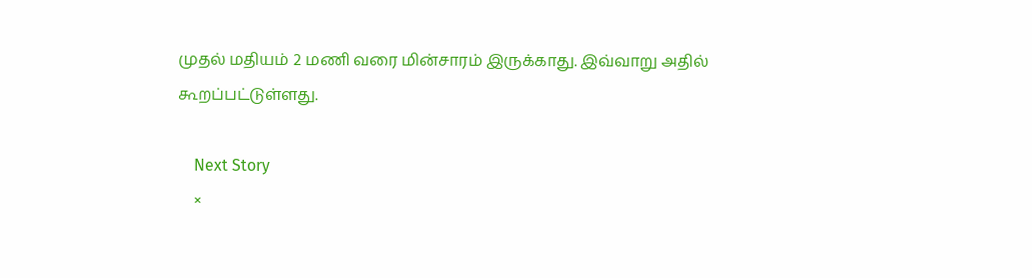முதல் மதியம் 2 மணி வரை மின்சாரம் இருக்காது. இவ்வாறு அதில் கூறப்பட்டுள்ளது.

    Next Story
    ×